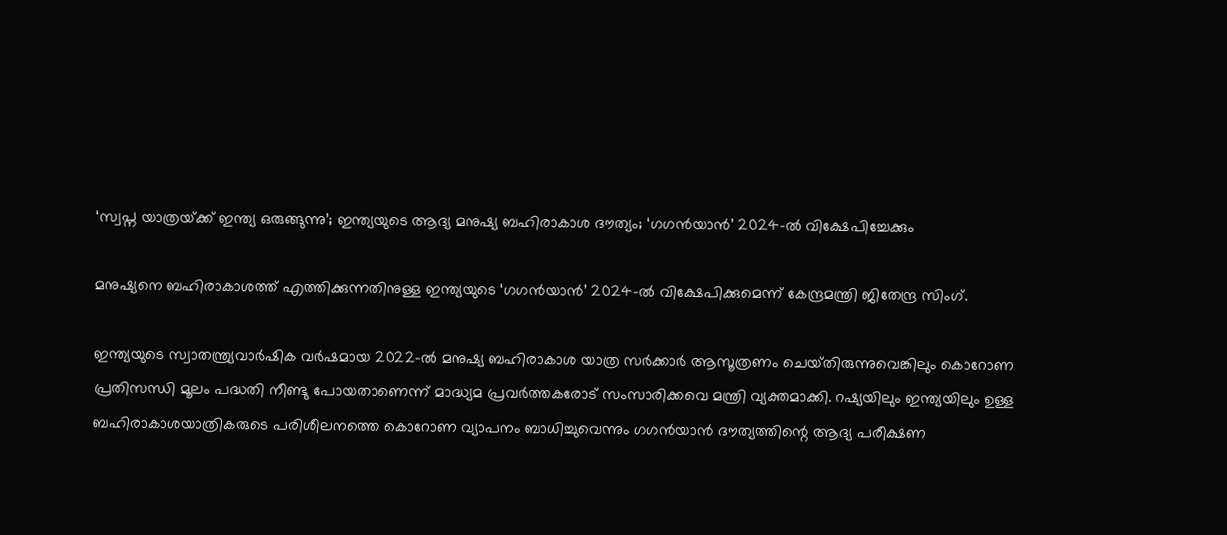‘സ്വപ്ന യാത്രയ്‌ക്ക് ഇന്ത്യ ഒരുങ്ങുന്നു’; ഇന്ത്യയുടെ ആദ്യ മനുഷ്യ ബഹിരാകാശ ദൗത്യം; ‘ഗഗന്‍യാന്‍’ 2024-ല്‍ വിക്ഷേപിച്ചേക്കും

മനുഷ്യനെ ബഹിരാകാശത്ത് എത്തിക്കുന്നതിനുള്ള ഇന്ത്യയുടെ ‘ഗഗന്‍യാന്‍’ 2024-ല്‍ വിക്ഷേപിക്കുമെന്ന് കേന്ദ്രമന്ത്രി ജിതേന്ദ്ര സിംഗ്.

ഇന്ത്യയുടെ സ്വാതന്ത്ര്യവാര്‍ഷിക വര്‍ഷമായ 2022-ല്‍ മനുഷ്യ ബഹിരാകാശ യാത്ര സര്‍ക്കാര്‍ ആസൂത്രണം ചെയ്‌തിരുന്നുവെങ്കിലും കൊറോണ പ്രതിസന്ധി മൂലം പദ്ധതി നീണ്ടു പോയതാണെന്ന് മാദ്ധ്യമ പ്രവര്‍ത്തകരോട് സംസാരിക്കവെ മന്ത്രി വ്യക്തമാക്കി. റഷ്യയിലും ഇന്ത്യയിലും ഉള്ള ബഹിരാകാശയാത്രികരുടെ പരിശീലനത്തെ കൊറോണ വ്യാപനം ബാധിച്ചുവെന്നും ഗഗന്‍യാന്‍ ദൗത്യത്തിന്റെ ആദ്യ പരീക്ഷണ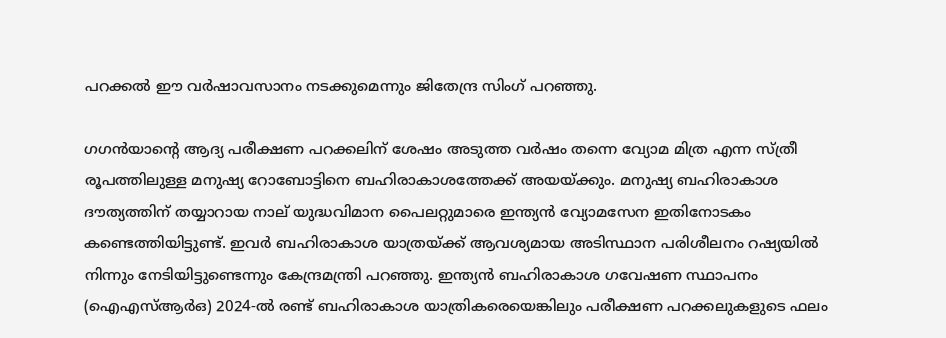പറക്കല്‍ ഈ വര്‍ഷാവസാനം നടക്കുമെന്നും ജിതേന്ദ്ര സിംഗ് പറഞ്ഞു.

ഗഗന്‍യാന്റെ ആദ്യ പരീക്ഷണ പറക്കലിന് ശേഷം അടുത്ത വര്‍ഷം തന്നെ വ്യോമ മിത്ര എന്ന സ്ത്രീ രൂപത്തിലുള്ള മനുഷ്യ റോബോട്ടിനെ ബഹിരാകാശത്തേക്ക് അയയ്‌ക്കും. മനുഷ്യ ബഹിരാകാശ ദൗത്യത്തിന് തയ്യാറായ നാല് യുദ്ധവിമാന പൈലറ്റുമാരെ ഇന്ത്യന്‍ വ്യോമസേന ഇതിനോടകം കണ്ടെത്തിയിട്ടുണ്ട്. ഇവര്‍ ബഹിരാകാശ യാത്രയ്‌ക്ക് ആവശ്യമായ അടിസ്ഥാന പരിശീലനം റഷ്യയില്‍ നിന്നും നേടിയിട്ടുണ്ടെന്നും കേന്ദ്രമന്ത്രി പറഞ്ഞു. ഇന്ത്യന്‍ ബഹിരാകാശ ഗവേഷണ സ്ഥാപനം (ഐഎസ്‌ആര്‍ഒ) 2024-ല്‍ രണ്ട് ബഹിരാകാശ യാത്രികരെയെങ്കിലും പരീക്ഷണ പറക്കലുകളുടെ ഫലം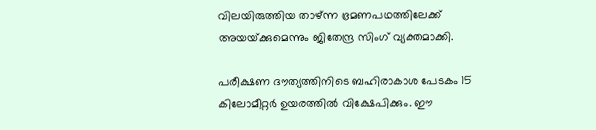വിലയിരുത്തിയ താഴ്ന്ന ഭ്രമണപഥത്തിലേക്ക് അയയ്‌ക്കുമെന്നും ജിതേന്ദ്ര സിംഗ് വ്യക്തമാക്കി.

പരീക്ഷണ ദൗത്യത്തിനിടെ ബഹിരാകാശ പേടകം 15 കിലോമീറ്റര്‍ ഉയരത്തില്‍ വിക്ഷേപിക്കും. ഈ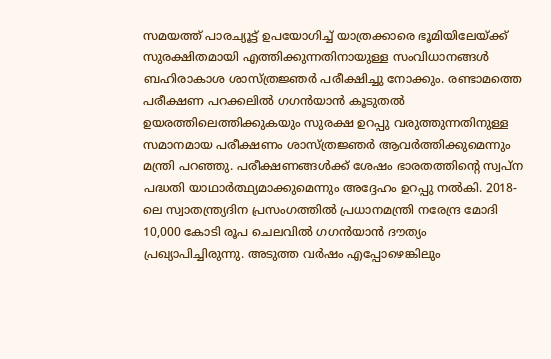സമയത്ത് പാരച്യൂട്ട് ഉപയോഗിച്ച്‌ യാത്രക്കാരെ ഭൂമിയിലേയ്‌ക്ക് സുരക്ഷിതമായി എത്തിക്കുന്നതിനായുള്ള സംവിധാനങ്ങള്‍ ബഹിരാകാശ ശാസ്ത്രജ്ഞര്‍ പരീക്ഷിച്ചു നോക്കും. രണ്ടാമത്തെ പരീക്ഷണ പറക്കലില്‍ ഗഗന്‍യാന്‍ കൂടുതല്‍ ഉയരത്തിലെത്തിക്കുകയും സുരക്ഷ ഉറപ്പു വരുത്തുന്നതിനുള്ള സമാനമായ പരീക്ഷണം ശാസ്ത്രജ്ഞര്‍ ആവര്‍ത്തിക്കുമെന്നും മന്ത്രി പറഞ്ഞു. പരീക്ഷണങ്ങള്‍ക്ക് ശേഷം ഭാരതത്തിന്റെ സ്വപ്ന പദ്ധതി യാഥാര്‍ത്ഥ്യമാക്കുമെന്നും അദ്ദേഹം ഉറപ്പു നല്‍കി. 2018-ലെ സ്വാതന്ത്ര്യദിന പ്രസംഗത്തില്‍ പ്രധാനമന്ത്രി നരേന്ദ്ര മോദി 10,000 കോടി രൂപ ചെലവില്‍ ഗഗന്‍യാന്‍ ദൗത്യം പ്രഖ്യാപിച്ചിരുന്നു. അടുത്ത വര്‍ഷം എപ്പോഴെങ്കിലും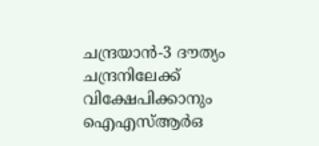ചന്ദ്രയാന്‍-3 ദൗത്യം ചന്ദ്രനിലേക്ക് വിക്ഷേപിക്കാനും ഐഎസ്‌ആര്‍ഒ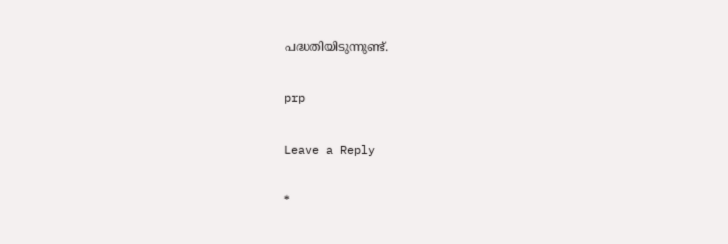പദ്ധതിയിടുന്നുണ്ട്.

prp

Leave a Reply

*